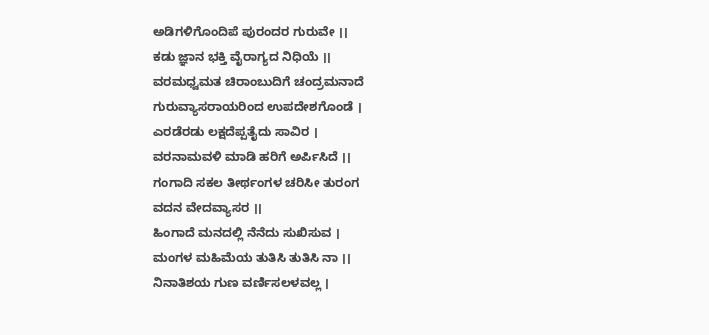ಅಡಿಗಳಿಗೊಂದಿಪೆ ಪುರಂದರ ಗುರುವೇ ।।
ಕಡು ಜ್ಞಾನ ಭಕ್ತಿ ವೈರಾಗ್ಯದ ನಿಧಿಯೆ ।।
ವರಮಧ್ವಮತ ಚಿರಾಂಬುದಿಗೆ ಚಂದ್ರಮನಾದೆ
ಗುರುವ್ಯಾಸರಾಯರಿಂದ ಉಪದೇಶಗೊಂಡೆ ।
ಎರಡೆರಡು ಲಕ್ಷದೆಪ್ಪತೈದು ಸಾವಿರ ।
ವರನಾಮವಳಿ ಮಾಡಿ ಹರಿಗೆ ಅರ್ಪಿಸಿದೆ ।।
ಗಂಗಾದಿ ಸಕಲ ತೀರ್ಥಂಗಳ ಚರಿಸೀ ತುರಂಗ
ವದನ ವೇದವ್ಯಾಸರ ।।
ಹಿಂಗಾದೆ ಮನದಲ್ಲಿ ನೆನೆದು ಸುಖಿಸುವ ।
ಮಂಗಳ ಮಹಿಮೆಯ ತುತಿಸಿ ತುತಿಸಿ ನಾ ।।
ನಿನಾತಿಶಯ ಗುಣ ವರ್ಣಿಸಲಳವಲ್ಲ ।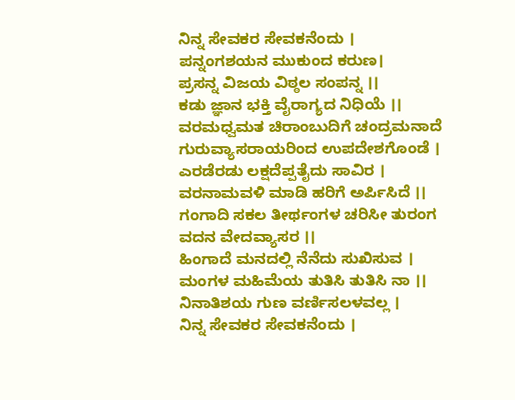ನಿನ್ನ ಸೇವಕರ ಸೇವಕನೆಂದು ।
ಪನ್ನಂಗಶಯನ ಮುಕುಂದ ಕರುಣ।
ಪ್ರಸನ್ನ ವಿಜಯ ವಿಠ್ಠಲ ಸಂಪನ್ನ ।।
ಕಡು ಜ್ಞಾನ ಭಕ್ತಿ ವೈರಾಗ್ಯದ ನಿಧಿಯೆ ।।
ವರಮಧ್ವಮತ ಚಿರಾಂಬುದಿಗೆ ಚಂದ್ರಮನಾದೆ
ಗುರುವ್ಯಾಸರಾಯರಿಂದ ಉಪದೇಶಗೊಂಡೆ ।
ಎರಡೆರಡು ಲಕ್ಷದೆಪ್ಪತೈದು ಸಾವಿರ ।
ವರನಾಮವಳಿ ಮಾಡಿ ಹರಿಗೆ ಅರ್ಪಿಸಿದೆ ।।
ಗಂಗಾದಿ ಸಕಲ ತೀರ್ಥಂಗಳ ಚರಿಸೀ ತುರಂಗ
ವದನ ವೇದವ್ಯಾಸರ ।।
ಹಿಂಗಾದೆ ಮನದಲ್ಲಿ ನೆನೆದು ಸುಖಿಸುವ ।
ಮಂಗಳ ಮಹಿಮೆಯ ತುತಿಸಿ ತುತಿಸಿ ನಾ ।।
ನಿನಾತಿಶಯ ಗುಣ ವರ್ಣಿಸಲಳವಲ್ಲ ।
ನಿನ್ನ ಸೇವಕರ ಸೇವಕನೆಂದು ।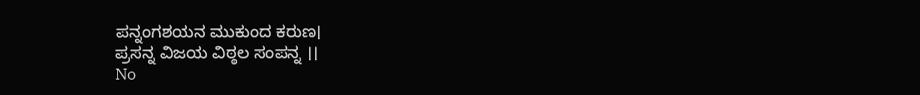ಪನ್ನಂಗಶಯನ ಮುಕುಂದ ಕರುಣ।
ಪ್ರಸನ್ನ ವಿಜಯ ವಿಠ್ಠಲ ಸಂಪನ್ನ ।।
No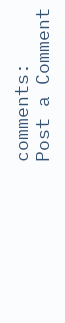comments:
Post a Comment